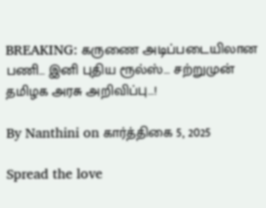BREAKING: கருணை அடிப்படையிலான பணி… இனி புதிய ரூல்ஸ்… சற்றுமுன் தமிழக அரசு அறிவிப்பு…!

By Nanthini on கார்த்திகை 5, 2025

Spread the love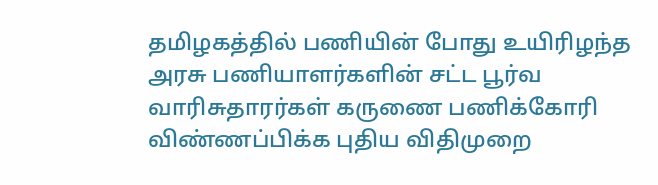தமிழகத்தில் பணியின் போது உயிரிழந்த அரசு பணியாளர்களின் சட்ட பூர்வ வாரிசுதாரர்கள் கருணை பணிக்கோரி விண்ணப்பிக்க புதிய விதிமுறை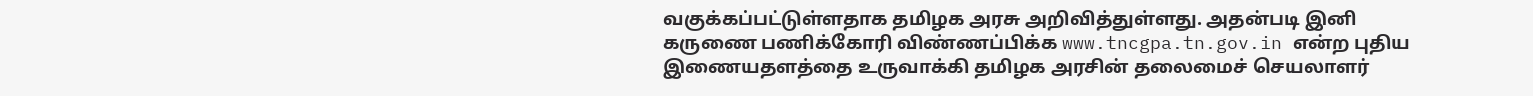வகுக்கப்பட்டுள்ளதாக தமிழக அரசு அறிவித்துள்ளது. அதன்படி இனி கருணை பணிக்கோரி விண்ணப்பிக்க www.tncgpa.tn.gov.in என்ற புதிய இணையதளத்தை உருவாக்கி தமிழக அரசின் தலைமைச் செயலாளர்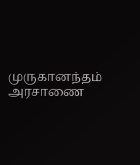முருகானந்தம் அரசாணை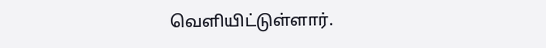வெளியிட்டுள்ளார்.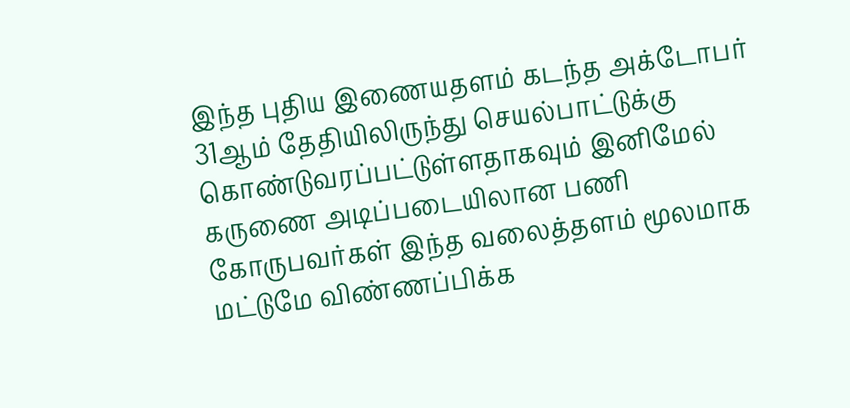இந்த புதிய இணையதளம் கடந்த அக்டோபர் 31ஆம் தேதியிலிருந்து செயல்பாட்டுக்கு கொண்டுவரப்பட்டுள்ளதாகவும் இனிமேல் கருணை அடிப்படையிலான பணி கோருபவர்கள் இந்த வலைத்தளம் மூலமாக மட்டுமே விண்ணப்பிக்க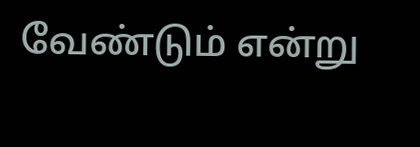வேண்டும் என்று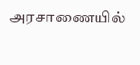அரசாணையில்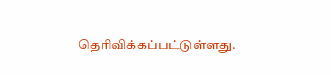தெரிவிக்கப்பட்டுள்ளது.